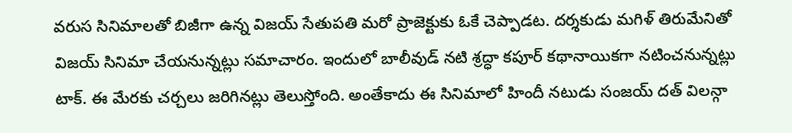వరుస సినిమాలతో బిజీగా ఉన్న విజయ్ సేతుపతి మరో ప్రాజెక్టుకు ఓకే చెప్పాడట. దర్శకుడు మగిళ్ తిరుమేనితో విజయ్ సినిమా చేయనున్నట్లు సమాచారం. ఇందులో బాలీవుడ్ నటి శ్రద్ధా కపూర్ కథానాయికగా నటించనున్నట్లు టాక్. ఈ మేరకు చర్చలు జరిగినట్లు తెలుస్తోంది. అంతేకాదు ఈ సినిమాలో హిందీ నటుడు సంజయ్ దత్ విలన్గా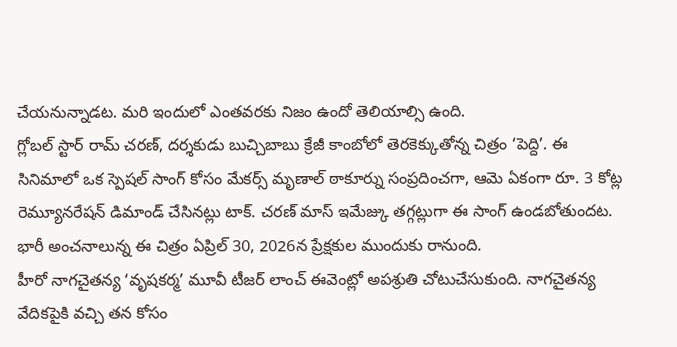చేయనున్నాడట. మరి ఇందులో ఎంతవరకు నిజం ఉందో తెలియాల్సి ఉంది.
గ్లోబల్ స్టార్ రామ్ చరణ్, దర్శకుడు బుచ్చిబాబు క్రేజీ కాంబోలో తెరకెక్కుతోన్న చిత్రం ‘పెద్ది’. ఈ సినిమాలో ఒక స్పెషల్ సాంగ్ కోసం మేకర్స్ మృణాల్ ఠాకూర్ను సంప్రదించగా, ఆమె ఏకంగా రూ. 3 కోట్ల రెమ్యూనరేషన్ డిమాండ్ చేసినట్లు టాక్. చరణ్ మాస్ ఇమేజ్కు తగ్గట్లుగా ఈ సాంగ్ ఉండబోతుందట. భారీ అంచనాలున్న ఈ చిత్రం ఏప్రిల్ 30, 2026న ప్రేక్షకుల ముందుకు రానుంది.
హీరో నాగచైతన్య ‘వృషకర్మ’ మూవీ టీజర్ లాంచ్ ఈవెంట్లో అపశ్రుతి చోటుచేసుకుంది. నాగచైతన్య వేదికపైకి వచ్చి తన కోసం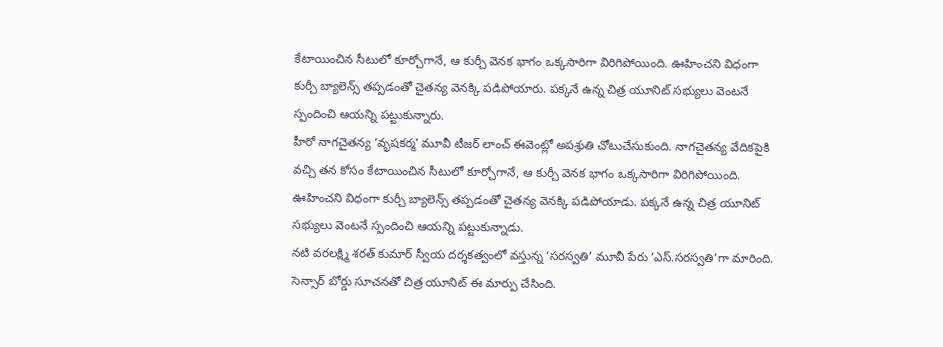కేటాయించిన సీటులో కూర్చోగానే, ఆ కుర్చీ వెనక భాగం ఒక్కసారిగా విరిగిపోయింది. ఊహించని విధంగా కుర్చీ బ్యాలెన్స్ తప్పడంతో చైతన్య వెనక్కి పడిపోయారు. పక్కనే ఉన్న చిత్ర యూనిట్ సభ్యులు వెంటనే స్పందించి ఆయన్ని పట్టుకున్నారు.
హీరో నాగచైతన్య ‘వృషకర్మ’ మూవీ టీజర్ లాంచ్ ఈవెంట్లో అపశ్రుతి చోటుచేసుకుంది. నాగచైతన్య వేదికపైకి వచ్చి తన కోసం కేటాయించిన సీటులో కూర్చోగానే, ఆ కుర్చీ వెనక భాగం ఒక్కసారిగా విరిగిపోయింది. ఊహించని విధంగా కుర్చీ బ్యాలెన్స్ తప్పడంతో చైతన్య వెనక్కి పడిపోయాడు. పక్కనే ఉన్న చిత్ర యూనిట్ సభ్యులు వెంటనే స్పందించి ఆయన్ని పట్టుకున్నాడు.
నటి వరలక్ష్మి శరత్ కుమార్ స్వీయ దర్శకత్వంలో వస్తున్న ‘సరస్వతి’ మూవీ పేరు ‘ఎస్.సరస్వతి’గా మారింది. సెన్సార్ బోర్డు సూచనతో చిత్ర యూనిట్ ఈ మార్పు చేసింది.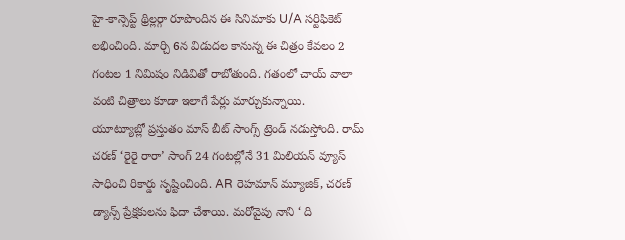హై-కాన్సెప్ట్ థ్రిల్లర్గా రూపొందిన ఈ సినిమాకు U/A సర్టిఫికెట్ లభించింది. మార్చి 6న విడుదల కానున్న ఈ చిత్రం కేవలం 2 గంటల 1 నిమిషం నిడివితో రాబోతుంది. గతంలో చాయ్ వాలా వంటి చిత్రాలు కూడా ఇలాగే పేర్లు మార్చుకున్నాయి.
యూట్యూబ్లో ప్రస్తుతం మాస్ బీట్ సాంగ్స్ ట్రెండ్ నడుస్తోంది. రామ్ చరణ్ ‘రైరై రారా’ సాంగ్ 24 గంటల్లోనే 31 మిలియన్ వ్యూస్ సాధించి రికార్డు సృష్టించింది. AR రెహమాన్ మ్యూజిక్, చరణ్ డ్యాన్స్ ప్రేక్షకులను ఫిదా చేశాయి. మరోవైపు నాని ‘ ది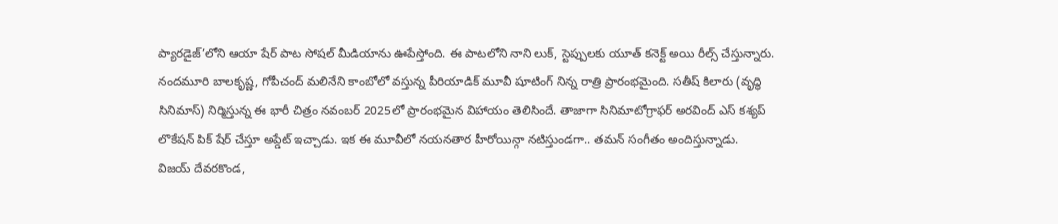ప్యారడైజ్’లోని ఆయా షేర్ పాట సోషల్ మీడియాను ఊపేస్తోంది. ఈ పాటలోని నాని లుక్, స్టెప్పులకు యూత్ కనెక్ట్ అయి రీల్స్ చేస్తున్నారు.
నందమూరి బాలకృష్ణ, గోపీచంద్ మలినేని కాంబోలో వస్తున్న పీరియాడిక్ మూవీ షూటింగ్ నిన్న రాత్రి ప్రారంభమైంది. సతీష్ కిలారు (వృద్ధి సినిమాస్) నిర్మిస్తున్న ఈ భారీ చిత్రం నవంబర్ 2025లో ప్రారంభమైన విహాయం తెలిసిందే. తాజాగా సినిమాటోగ్రాఫర్ అరవింద్ ఎస్ కశ్యప్ లొకేషన్ పిక్ షేర్ చేస్తూ అప్డేట్ ఇచ్చాడు. ఇక ఈ మూవీలో నయనతార హీరోయిన్గా నటిస్తుండగా.. తమన్ సంగీతం అందిస్తున్నాడు.
విజయ్ దేవరకొండ,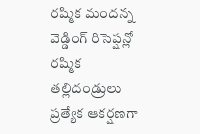రష్మిక మందన్న వెడ్డింగ్ రిసెప్షన్లో రష్మిక తల్లిదండ్రులు ప్రత్యేక ఆకర్షణగా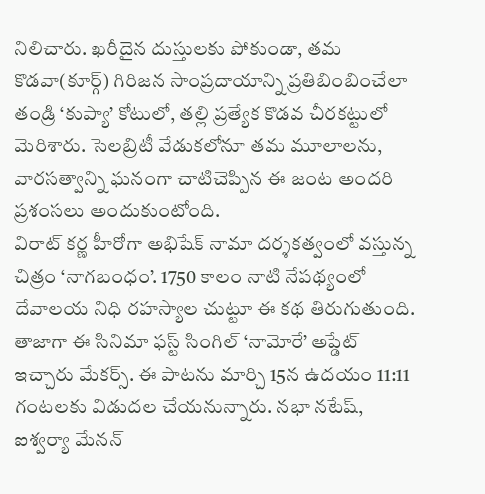నిలిచారు. ఖరీదైన దుస్తులకు పోకుండా, తమ కొడవా(కూర్గ్) గిరిజన సాంప్రదాయాన్ని ప్రతిబింబించేలా తండ్రి ‘కుప్యా’ కోటులో, తల్లి ప్రత్యేక కొడవ చీరకట్టులో మెరిశారు. సెలబ్రిటీ వేడుకలోనూ తమ మూలాలను, వారసత్వాన్ని ఘనంగా చాటిచెప్పిన ఈ జంట అందరి ప్రశంసలు అందుకుంటోంది.
విరాట్ కర్ణ హీరోగా అభిషేక్ నామా దర్శకత్వంలో వస్తున్న చిత్రం ‘నాగబంధం’. 1750 కాలం నాటి నేపథ్యంలో దేవాలయ నిధి రహస్యాల చుట్టూ ఈ కథ తిరుగుతుంది. తాజాగా ఈ సినిమా ఫస్ట్ సింగిల్ ‘నామోరే’ అప్డేట్ ఇచ్చారు మేకర్స్. ఈ పాటను మార్చి 15న ఉదయం 11:11 గంటలకు విడుదల చేయనున్నారు. నభా నటేష్, ఐశ్వర్యా మేనన్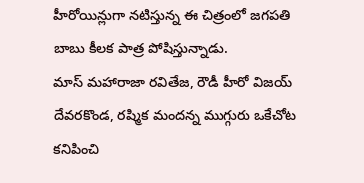హీరోయిన్లుగా నటిస్తున్న ఈ చిత్రంలో జగపతి బాబు కీలక పాత్ర పోషిస్తున్నాడు.
మాస్ మహారాజా రవితేజ, రౌడీ హీరో విజయ్ దేవరకొండ, రష్మిక మందన్న ముగ్గురు ఒకేచోట కనిపించి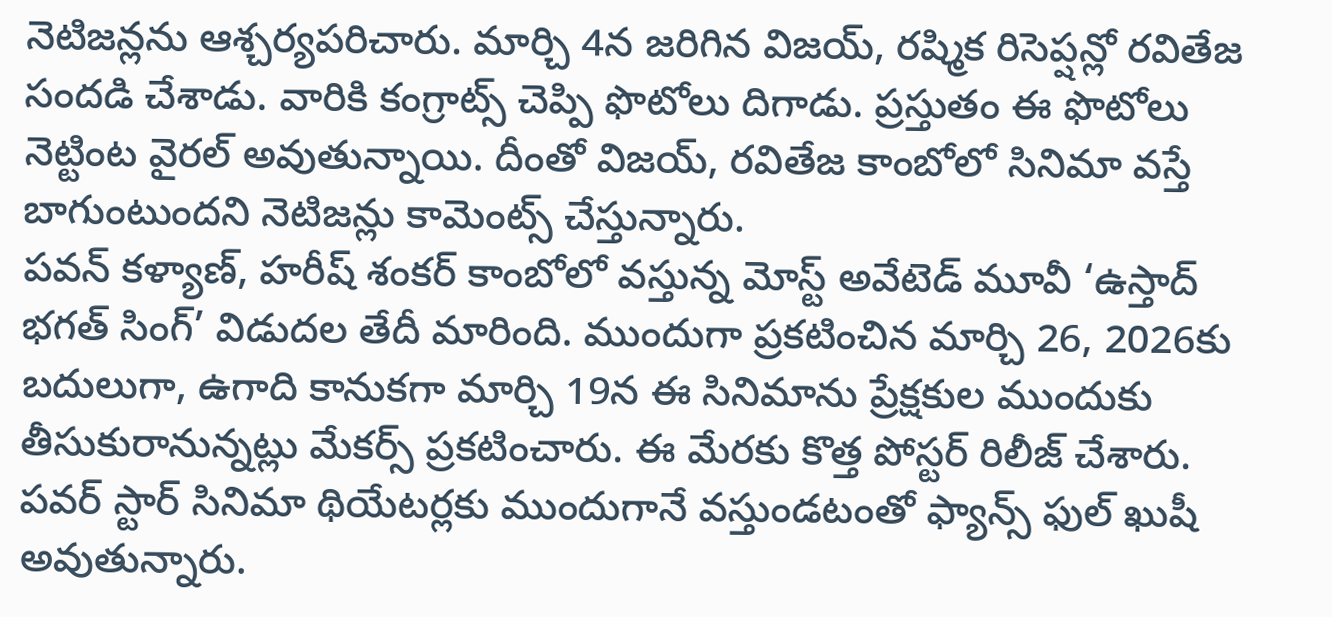నెటిజన్లను ఆశ్చర్యపరిచారు. మార్చి 4న జరిగిన విజయ్, రష్మిక రిసెప్షన్లో రవితేజ సందడి చేశాడు. వారికి కంగ్రాట్స్ చెప్పి ఫొటోలు దిగాడు. ప్రస్తుతం ఈ ఫొటోలు నెట్టింట వైరల్ అవుతున్నాయి. దీంతో విజయ్, రవితేజ కాంబోలో సినిమా వస్తే బాగుంటుందని నెటిజన్లు కామెంట్స్ చేస్తున్నారు.
పవన్ కళ్యాణ్, హరీష్ శంకర్ కాంబోలో వస్తున్న మోస్ట్ అవేటెడ్ మూవీ ‘ఉస్తాద్ భగత్ సింగ్’ విడుదల తేదీ మారింది. ముందుగా ప్రకటించిన మార్చి 26, 2026కు బదులుగా, ఉగాది కానుకగా మార్చి 19న ఈ సినిమాను ప్రేక్షకుల ముందుకు తీసుకురానున్నట్లు మేకర్స్ ప్రకటించారు. ఈ మేరకు కొత్త పోస్టర్ రిలీజ్ చేశారు. పవర్ స్టార్ సినిమా థియేటర్లకు ముందుగానే వస్తుండటంతో ఫ్యాన్స్ ఫుల్ ఖుషీ అవుతున్నారు.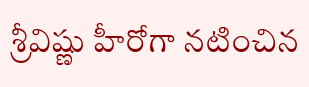శ్రీవిష్ణు హీరోగా నటించిన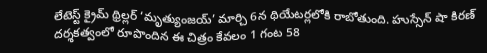లేటెస్ట్ క్రైమ్ థ్రిల్లర్ ‘మృత్యుంజయ్’ మార్చి 6న థియేటర్లలోకి రాబోతుంది. హుస్సేన్ షా కిరణ్ దర్శకత్వంలో రూపొందిన ఈ చిత్రం కేవలం 1 గంట 58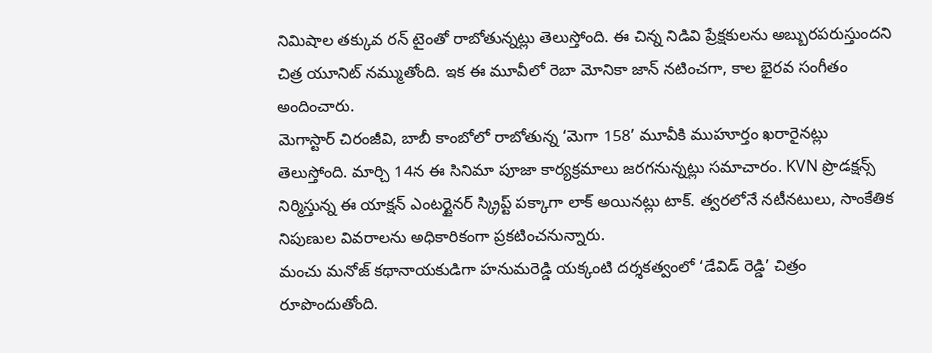నిమిషాల తక్కువ రన్ టైంతో రాబోతున్నట్లు తెలుస్తోంది. ఈ చిన్న నిడివి ప్రేక్షకులను అబ్బురపరుస్తుందని చిత్ర యూనిట్ నమ్ముతోంది. ఇక ఈ మూవీలో రెబా మోనికా జాన్ నటించగా, కాల భైరవ సంగీతం అందించారు.
మెగాస్టార్ చిరంజీవి, బాబీ కాంబోలో రాబోతున్న ‘మెగా 158’ మూవీకి ముహూర్తం ఖరారైనట్లు తెలుస్తోంది. మార్చి 14న ఈ సినిమా పూజా కార్యక్రమాలు జరగనున్నట్లు సమాచారం. KVN ప్రొడక్షన్స్ నిర్మిస్తున్న ఈ యాక్షన్ ఎంటర్టైనర్ స్క్రిప్ట్ పక్కాగా లాక్ అయినట్లు టాక్. త్వరలోనే నటీనటులు, సాంకేతిక నిపుణుల వివరాలను అధికారికంగా ప్రకటించనున్నారు.
మంచు మనోజ్ కథానాయకుడిగా హనుమరెడ్డి యక్కంటి దర్శకత్వంలో ‘డేవిడ్ రెడ్డి’ చిత్రం రూపొందుతోంది.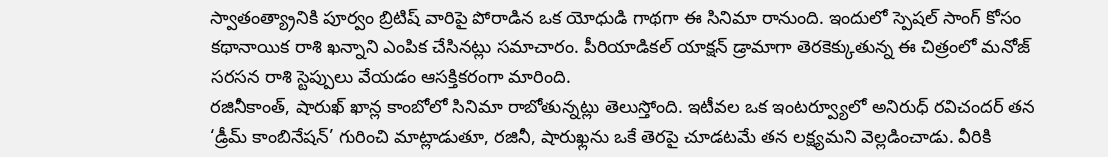స్వాతంత్య్రానికి పూర్వం బ్రిటిష్ వారిపై పోరాడిన ఒక యోధుడి గాథగా ఈ సినిమా రానుంది. ఇందులో స్పెషల్ సాంగ్ కోసం కథానాయిక రాశి ఖన్నాని ఎంపిక చేసినట్లు సమాచారం. పీరియాడికల్ యాక్షన్ డ్రామాగా తెరకెక్కుతున్న ఈ చిత్రంలో మనోజ్ సరసన రాశి స్టెప్పులు వేయడం ఆసక్తికరంగా మారింది.
రజినీకాంత్, షారుఖ్ ఖాన్ల కాంబోలో సినిమా రాబోతున్నట్లు తెలుస్తోంది. ఇటీవల ఒక ఇంటర్వ్యూలో అనిరుధ్ రవిచందర్ తన ‘డ్రీమ్ కాంబినేషన్’ గురించి మాట్లాడుతూ, రజినీ, షారుఖ్లను ఒకే తెరపై చూడటమే తన లక్ష్యమని వెల్లడించాడు. వీరికి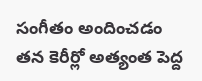సంగీతం అందించడం తన కెరీర్లో అత్యంత పెద్ద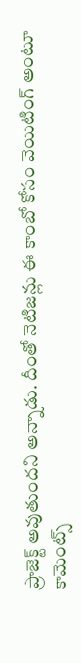ప్రాజెక్ట్ అవుతుందని అన్నాడు. దీంతో నెటిజన్లు ఈ కాంబో కోసం వెయిటింగ్ అంటూ కామెంట్స్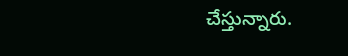చేస్తున్నారు.